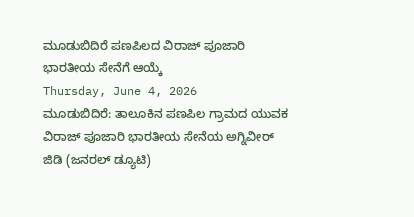ಮೂಡುಬಿದಿರೆ ಪಣಪಿಲದ ವಿರಾಜ್ ಪೂಜಾರಿ ಭಾರತೀಯ ಸೇನೆಗೆ ಆಯ್ಕೆ
Thursday, June 4, 2026
ಮೂಡುಬಿದಿರೆ: ತಾಲೂಕಿನ ಪಣಪಿಲ ಗ್ರಾಮದ ಯುವಕ ವಿರಾಜ್ ಪೂಜಾರಿ ಭಾರತೀಯ ಸೇನೆಯ ಅಗ್ನಿವೀರ್ ಜಿಡಿ (ಜನರಲ್ ಡ್ಯೂಟಿ)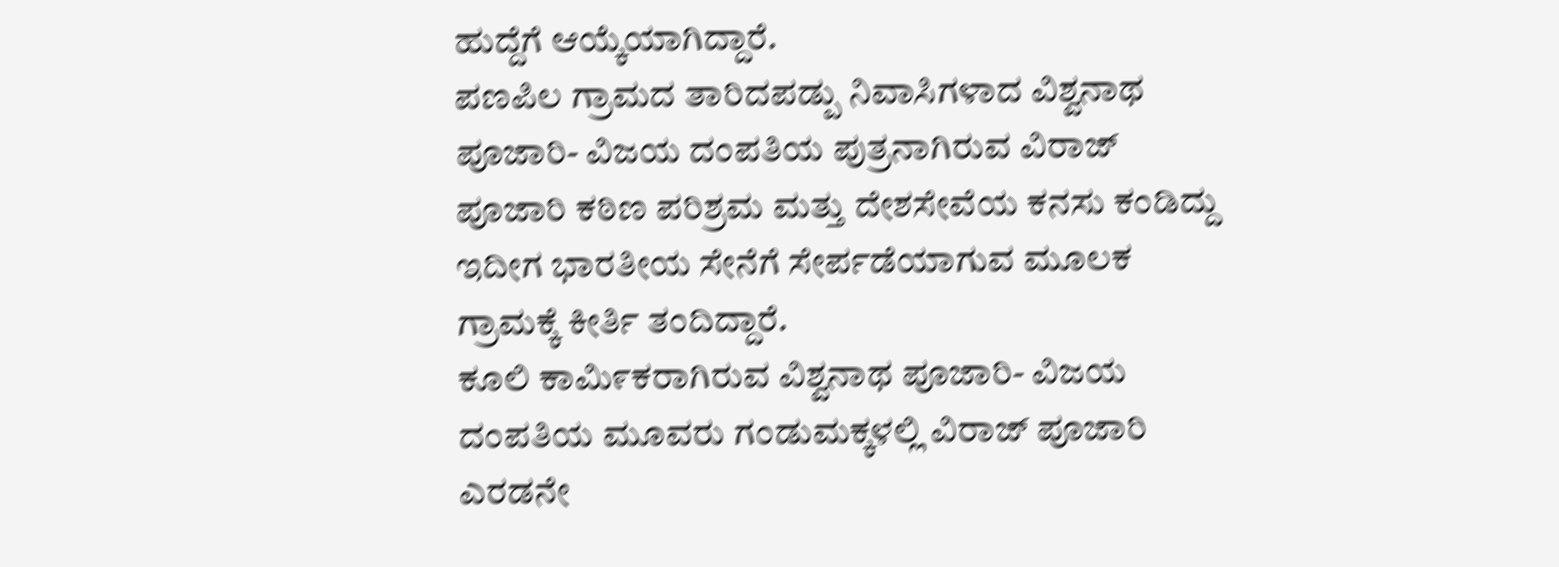ಹುದ್ದೆಗೆ ಆಯ್ಕೆಯಾಗಿದ್ದಾರೆ.
ಪಣಪಿಲ ಗ್ರಾಮದ ತಾರಿದಪಡ್ಪು ನಿವಾಸಿಗಳಾದ ವಿಶ್ವನಾಥ ಪೂಜಾರಿ- ವಿಜಯ ದಂಪತಿಯ ಪುತ್ರನಾಗಿರುವ ವಿರಾಜ್ ಪೂಜಾರಿ ಕಠಿಣ ಪರಿಶ್ರಮ ಮತ್ತು ದೇಶಸೇವೆಯ ಕನಸು ಕಂಡಿದ್ದು ಇದೀಗ ಭಾರತೀಯ ಸೇನೆಗೆ ಸೇರ್ಪಡೆಯಾಗುವ ಮೂಲಕ ಗ್ರಾಮಕ್ಕೆ ಕೀರ್ತಿ ತಂದಿದ್ದಾರೆ.
ಕೂಲಿ ಕಾಮಿ೯ಕರಾಗಿರುವ ವಿಶ್ವನಾಥ ಪೂಜಾರಿ- ವಿಜಯ ದಂಪತಿಯ ಮೂವರು ಗಂಡುಮಕ್ಕಳಲ್ಲಿ ವಿರಾಜ್ ಪೂಜಾರಿ ಎರಡನೇ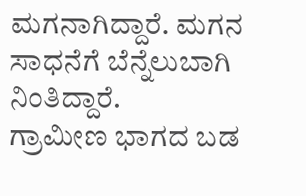ಮಗನಾಗಿದ್ದಾರೆ. ಮಗನ ಸಾಧನೆಗೆ ಬೆನ್ನೆಲುಬಾಗಿ ನಿಂತಿದ್ದಾರೆ.
ಗ್ರಾಮೀಣ ಭಾಗದ ಬಡ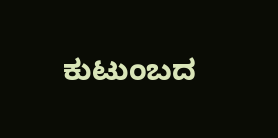ಕುಟುಂಬದ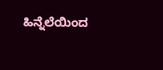ಹಿನ್ನೆಲೆಯಿಂದ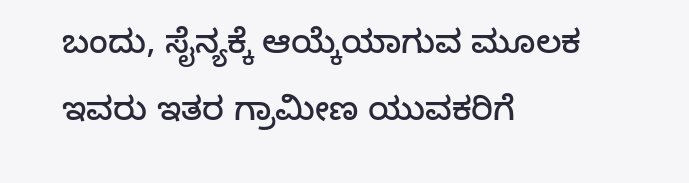ಬಂದು, ಸೈನ್ಯಕ್ಕೆ ಆಯ್ಕೆಯಾಗುವ ಮೂಲಕ ಇವರು ಇತರ ಗ್ರಾಮೀಣ ಯುವಕರಿಗೆ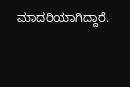ಮಾದರಿಯಾಗಿದ್ದಾರೆ.